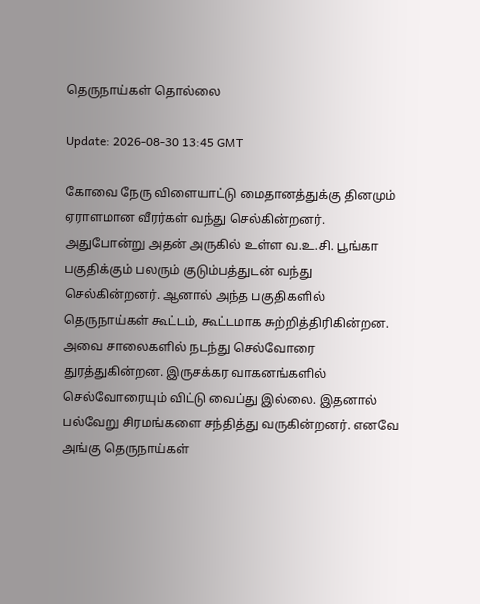தெருநாய்கள் தொல்லை

Update: 2026-08-30 13:45 GMT

கோவை நேரு விளையாட்டு மைதானத்துக்கு தினமும் ஏராளமான வீரர்கள் வந்து செல்கின்றனர். அதுபோன்று அதன் அருகில் உள்ள வ.உ.சி. பூங்கா பகுதிக்கும் பலரும் குடும்பத்துடன் வந்து செல்கின்றனர். ஆனால் அந்த பகுதிகளில் தெருநாய்கள் கூட்டம், கூட்டமாக சுற்றித்திரிகின்றன. அவை சாலைகளில் நடந்து செல்வோரை துரத்துகின்றன. இருசக்கர வாகனங்களில் செல்வோரையும் விட்டு வைப்து இல்லை. இதனால் பல்வேறு சிரமங்களை சந்தித்து வருகின்றனர். எனவே அங்கு தெருநாய்கள்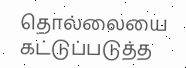தொல்லையை கட்டுப்படுத்த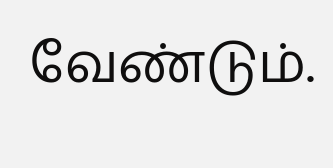வேண்டும்.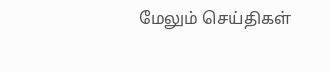மேலும் செய்திகள்